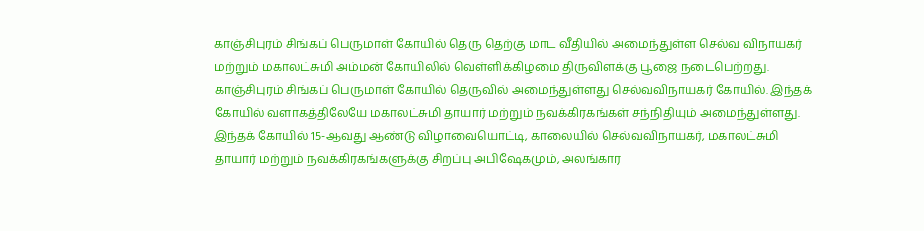காஞ்சிபுரம் சிங்கப் பெருமாள் கோயில் தெரு தெற்கு மாட வீதியில் அமைந்துள்ள செல்வ விநாயகர் மற்றும் மகாலட்சுமி அம்மன் கோயிலில் வெள்ளிக்கிழமை திருவிளக்கு பூஜை நடைபெற்றது.
காஞ்சிபுரம் சிங்கப் பெருமாள் கோயில் தெருவில் அமைந்துள்ளது செல்வவிநாயகர் கோயில். இந்தக் கோயில் வளாகத்திலேயே மகாலட்சுமி தாயார் மற்றும் நவக்கிரகங்கள் சந்நிதியும் அமைந்துள்ளது. இந்தக் கோயில் 15-ஆவது ஆண்டு விழாவையொட்டி, காலையில் செல்வவிநாயகர், மகாலட்சுமி தாயார் மற்றும் நவக்கிரகங்களுக்கு சிறப்பு அபிஷேகமும், அலங்கார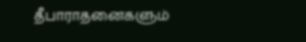தீபாராதனைகளும்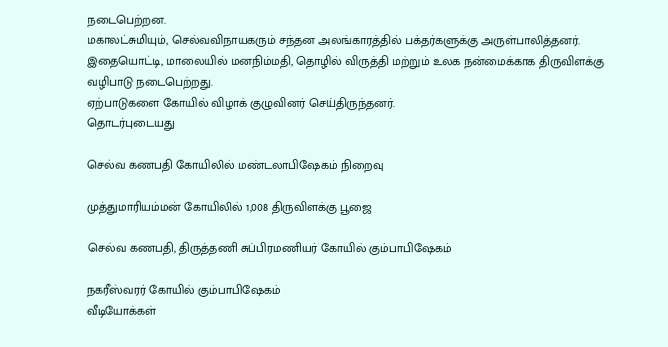நடைபெற்றன.
மகாலட்சுமியும், செல்வவிநாயகரும் சந்தன அலங்காரத்தில் பக்தர்களுக்கு அருள்பாலித்தனர். இதையொட்டி, மாலையில் மனநிம்மதி, தொழில் விருத்தி மற்றும் உலக நன்மைக்காக திருவிளக்கு வழிபாடு நடைபெற்றது.
ஏற்பாடுகளை கோயில் விழாக் குழுவினர் செய்திருந்தனர்.
தொடர்புடையது

செல்வ கணபதி கோயிலில் மண்டலாபிஷேகம் நிறைவு

முத்துமாரியம்மன் கோயிலில் 1,008 திருவிளக்கு பூஜை

செல்வ கணபதி, திருத்தணி சுப்பிரமணியர் கோயில் கும்பாபிஷேகம்

நகரீஸ்வரர் கோயில் கும்பாபிஷேகம்
வீடியோக்கள்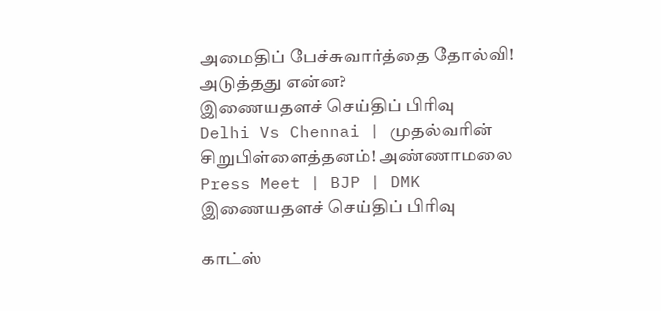அமைதிப் பேச்சுவார்த்தை தோல்வி! அடுத்தது என்ன?
இணையதளச் செய்திப் பிரிவு
Delhi Vs Chennai | முதல்வரின் சிறுபிள்ளைத்தனம்! அண்ணாமலை Press Meet | BJP | DMK
இணையதளச் செய்திப் பிரிவு

காட்ஸ்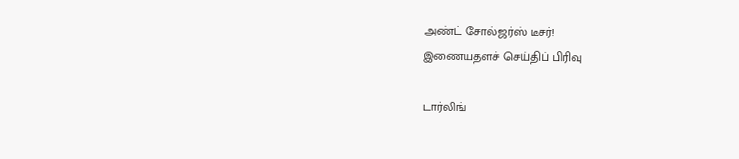அண்ட் சோல்ஜர்ஸ் டீசர்!
இணையதளச் செய்திப் பிரிவு

டார்லிங்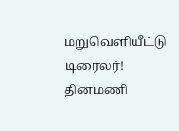மறுவெளியீட்டு டிரைலர்!
தினமணி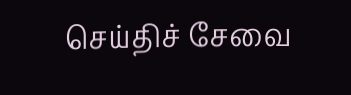செய்திச் சேவை